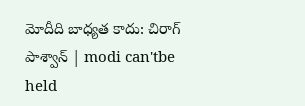మోదీది బాధ్యత కాదు: చిరాగ్ పాశ్వాన్ | modi can'tbe held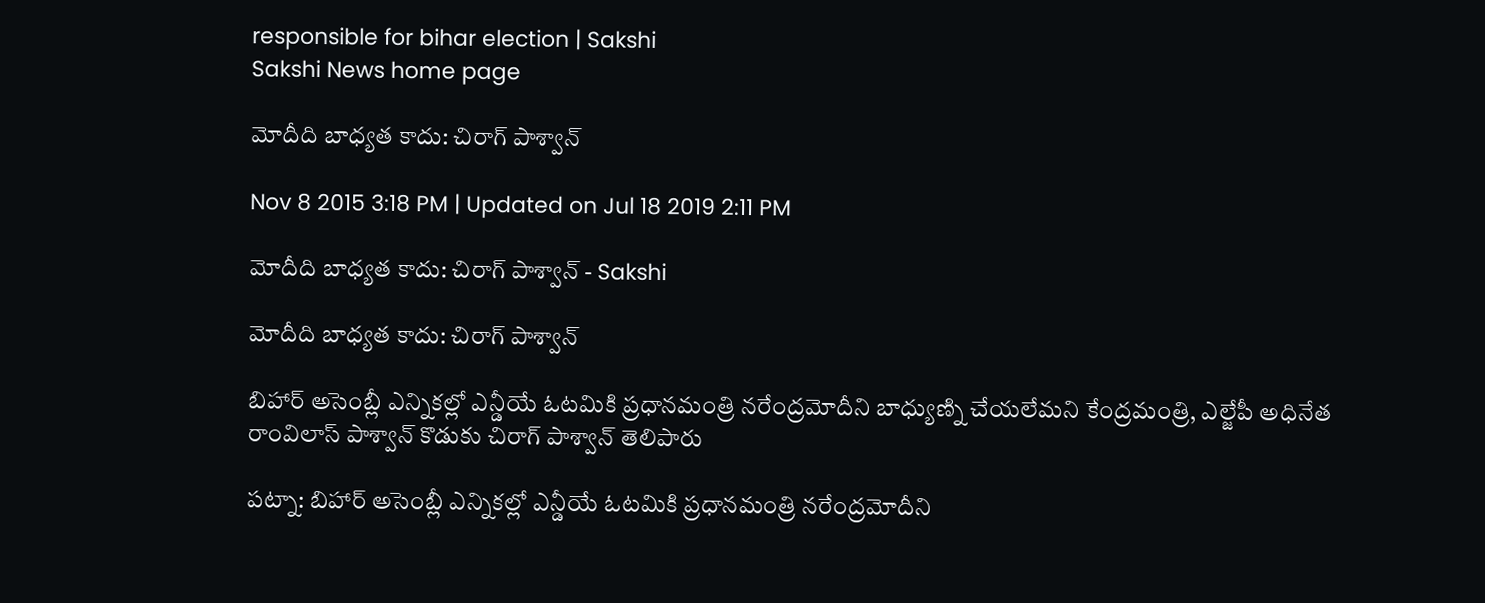responsible for bihar election | Sakshi
Sakshi News home page

మోదీది బాధ్యత కాదు: చిరాగ్ పాశ్వాన్

Nov 8 2015 3:18 PM | Updated on Jul 18 2019 2:11 PM

మోదీది బాధ్యత కాదు: చిరాగ్ పాశ్వాన్ - Sakshi

మోదీది బాధ్యత కాదు: చిరాగ్ పాశ్వాన్

బిహార్ అసెంబ్లీ ఎన్నికల్లో ఎన్డీయే ఓటమికి ప్రధానమంత్రి నరేంద్రమోదీని బాధ్యుణ్ని చేయలేమని కేంద్రమంత్రి, ఎల్జేపీ అధినేత రాంవిలాస్ పాశ్వాన్ కొడుకు చిరాగ్ పాశ్వాన్ తెలిపారు

పట్నా: బిహార్ అసెంబ్లీ ఎన్నికల్లో ఎన్డీయే ఓటమికి ప్రధానమంత్రి నరేంద్రమోదీని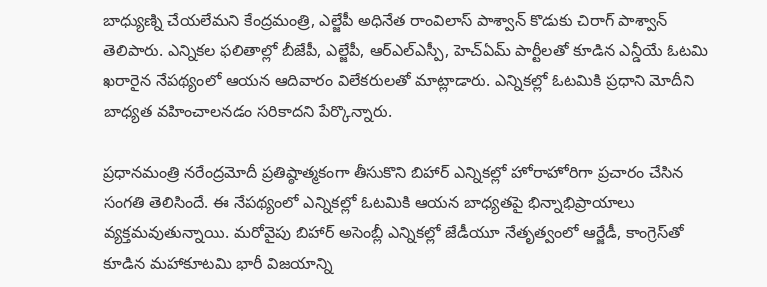బాధ్యుణ్ని చేయలేమని కేంద్రమంత్రి, ఎల్జేపీ అధినేత రాంవిలాస్ పాశ్వాన్ కొడుకు చిరాగ్ పాశ్వాన్ తెలిపారు. ఎన్నికల ఫలితాల్లో బీజేపీ, ఎల్జేపీ, ఆర్ఎల్‌ఎస్పీ, హెచ్‌ఏమ్ పార్టీలతో కూడిన ఎన్డీయే ఓటమి ఖరారైన నేపథ్యంలో ఆయన ఆదివారం విలేకరులతో మాట్లాడారు. ఎన్నికల్లో ఓటమికి ప్రధాని మోదీని బాధ్యత వహించాలనడం సరికాదని పేర్కొన్నారు.

ప్రధానమంత్రి నరేంద్రమోదీ ప్రతిష్ఠాత్మకంగా తీసుకొని బిహార్ ఎన్నికల్లో హోరాహోరిగా ప్రచారం చేసిన సంగతి తెలిసిందే. ఈ నేపథ్యంలో ఎన్నికల్లో ఓటమికి ఆయన బాధ్యతపై భిన్నాభిప్రాయాలు వ్యక్తమవుతున్నాయి. మరోవైపు బిహార్ అసెంబ్లీ ఎన్నికల్లో జేడీయూ నేతృత్వంలో ఆర్జేడీ, కాంగ్రెస్‌తో కూడిన మహాకూటమి భారీ విజయాన్ని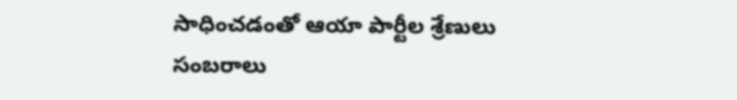సాధించడంతో ఆయా పార్టీల శ్రేణులు సంబరాలు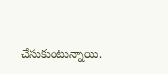చేసుకుంటున్నాయి.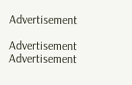Advertisement

Advertisement
Advertisement